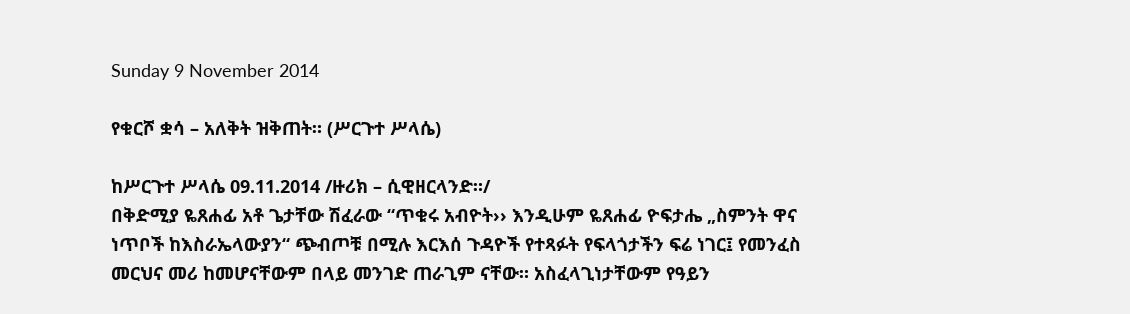Sunday 9 November 2014

የቁርሾ ቋሳ – አለቅት ዝቅጠት። (ሥርጉተ ሥላሴ)

ከሥርጉተ ሥላሴ 09.11.2014 /ዙሪክ – ሲዊዘርላንድ።/
በቅድሚያ ዬጸሐፊ አቶ ጌታቸው ሽፈራው “ጥቁሩ አብዮት›› እንዲሁም ዬጸሐፊ ዮፍታሔ „ስምንት ዋና ነጥቦች ከእስራኤላውያን“ ጭብጦቹ በሚሉ እርእሰ ጉዳዮች የተጻፉት የፍላጎታችን ፍሬ ነገር፤ የመንፈስ መርህና መሪ ከመሆናቸውም በላይ መንገድ ጠራጊም ናቸው። አስፈላጊነታቸውም የዓይን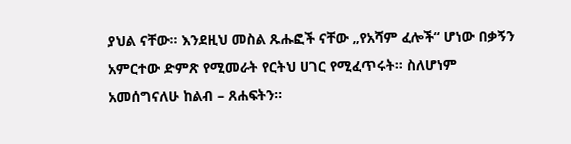ያህል ናቸው። እንደዚህ መስል ጹሑፎች ናቸው „የአሻም ፈሎች“ ሆነው በቃኝን አምርተው ድምጽ የሚመራት የርትህ ሀገር የሚፈጥሩት። ስለሆነም አመሰግናለሁ ከልብ – ጸሐፍትን።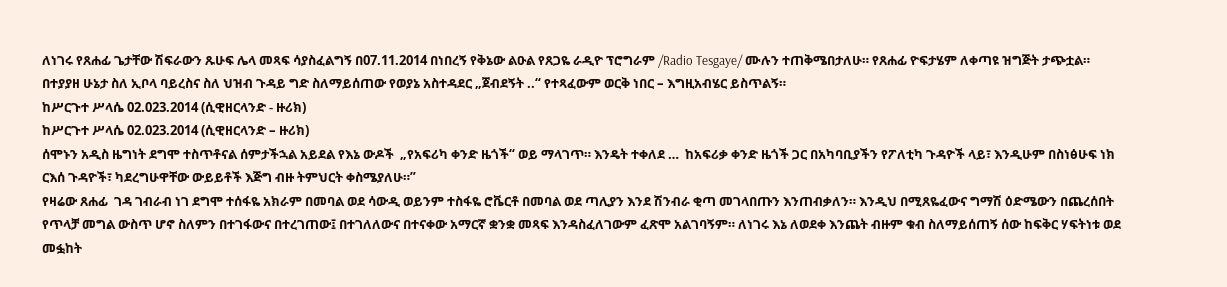ለነገሩ የጸሐፊ ጌታቸው ሽፍራውን ጹሁፍ ሌላ መጻፍ ሳያስፈልግኝ በ07.11.2014 በነበረኝ የቅኔው ልዑል የጸጋዬ ራዲዮ ፕሮግራም /Radio Tesgaye/ ሙሉን ተጠቅሜበታለሁ። የጸሐፊ ዮፍታሄም ለቀጣዩ ዝግጅት ታጭቷል። በተያያዘ ሁኔታ ስለ ኢቦላ ባይረስና ስለ ህዝብ ጉዳይ ግድ ስለማይሰጠው የወያኔ አስተዳደር „ጀብደኝት ..“ የተጻፈውም ወርቅ ነበር – እግዚአብሄር ይስጥልኝ።
ከሥርጉተ ሥላሴ 02.023.2014 (ሲዊዘርላንድ - ዙሪክ)
ከሥርጉተ ሥላሴ 02.023.2014 (ሲዊዘርላንድ – ዙሪክ)
ሰሞኑን አዲስ ዜግነት ደግሞ ተስጥቶናል ሰምታችኋል አይደል የእኔ ውዶች  „የአፍሪካ ቀንድ ዜጎች“ ወይ ማላገጥ። እንዴት ተቀለደ …  ከአፍሪቃ ቀንድ ዜጎች ጋር በአካባቢያችን የፖለቲካ ጉዳዮች ላይ፣ እንዲሁም በስነፅሁፍ ነክ ርእሰ ጉዳዮች፣ ካደረግሁዋቸው ውይይቶች እጅግ ብዙ ትምህርት ቀስሜያለሁ።”
የዛሬው ጸሐፊ  ገዳ ገብራብ ነገ ደግሞ ተሰፋዬ አክራም በመባል ወደ ሳውዲ ወይንም ተስፋዬ ሮቬርቶ በመባል ወደ ጣሊያን እንደ ሽንብራ ቂጣ መገላበጡን እንጠብቃለን። እንዲህ በሚጸዬፈውና ግማሽ ዕድሜውን በጨረሰበት የጥላቻ መግል ውስጥ ሆኖ ስለምን በተገፋውና በተረገጠው፤ በተገለለውና በተናቀው አማርኛ ቋንቋ መጻፍ እንዳስፈለገውም ፈጽሞ አልገባኝም። ለነገሩ እኔ ለወደቀ እንጨት ብዙም ቁብ ስለማይሰጠኝ ሰው ከፍቅር ሃፍትነቱ ወደ መፏከት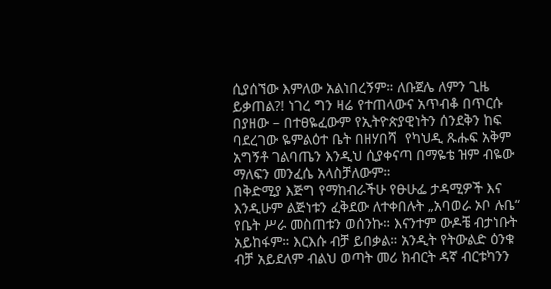ሲያሰኘው እምለው አልነበረኝም። ለቡጀሌ ለምን ጊዜ ይቃጠል?! ነገረ ግን ዛሬ የተጠላውና አጥብቆ በጥርሱ በያዘው – በተፀዬፈውም የኢትዮጵያዊነትን ሰንደቅን ከፍ ባደረገው ዬምልዕተ ቤት በዘሃበሻ  የካህዲ ጹሑፍ አቅም አግኝቶ ገልባጤን እንዲህ ሲያቀናጣ በማዬቴ ዝም ብዬው ማለፍን መንፈሴ አላስቻለውም።
በቅድሚያ እጅግ የማከብራችሁ የፁሁፌ ታዳሚዎች እና እንዲሁም ልጅነቱን ፈቅደው ለተቀበሉት „አባወራ ኦቦ ሉቤ“ የቤት ሥራ መስጠቱን ወሰንኩ። እናንተም ውዶቼ ብታነቡት አይከፋም። እርእሱ ብቻ ይበቃል። አንዲት የትውልድ ዕንቁ ብቻ አይደለም ብልህ ወጣት መሪ ክብርት ዳኛ ብርቱካንን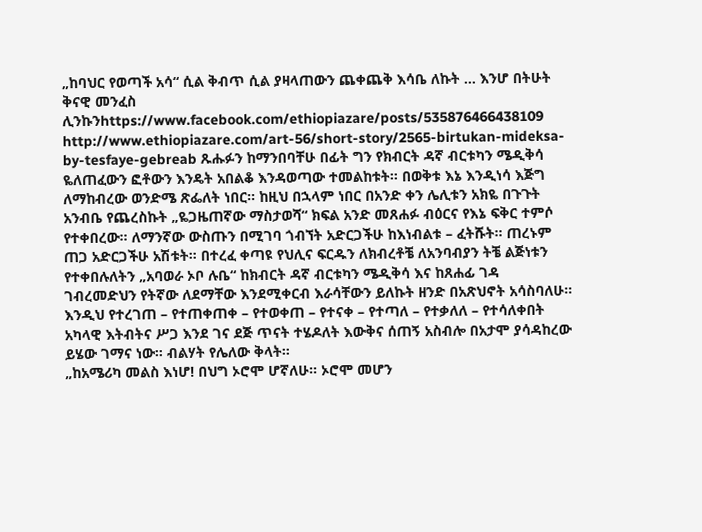„ከባህር የወጣች አሳ“ ሲል ቅብጥ ሲል ያዛላጠውን ጨቀጨቅ እሳቤ ለኩት … እንሆ በትሁት ቅናዊ መንፈስ ሊንኩንhttps://www.facebook.com/ethiopiazare/posts/535876466438109
http://www.ethiopiazare.com/art-56/short-story/2565-birtukan-mideksa-by-tesfaye-gebreab ጹሑፉን ከማንበባቸሁ በፊት ግን የክብርት ዳኛ ብርቱካን ሜዲቅሳ ዬለጠፈውን ፎቶውን እንዴት አበልቆ እንዳወጣው ተመልከቱት። በወቅቱ እኔ እንዲነሳ እጅግ ለማከብረው ወንድሜ ጽፌለት ነበር። ከዚህ በኋላም ነበር በአንድ ቀን ሌሊቱን አክዬ በጉጉት አንብቤ የጨረስኩት „ዬጋዜጠኛው ማስታወሻ“ ክፍል አንድ መጸሐፉ ብዕርና የእኔ ፍቅር ተምሶ የተቀበረው። ለማንኛው ውስጡን በሚገባ ጎብኘት አድርጋችሁ ከእነብልቱ – ፈትሹት። ጠረኑም ጠጋ አድርጋችሁ አሽቱት። በተረፈ ቀጣዩ የህሊና ፍርዱን ለክብረቶቼ ለአንባብያን ትቼ ልጅነቱን የተቀበሉለትን „አባወራ ኦቦ ሉቤ“ ከክብርት ዳኛ ብርቱካን ሜዲቅሳ እና ከጸሐፊ ገዳ ገብረመድህን የትኛው ለደማቸው እንደሚቀርብ እራሳቸውን ይለኩት ዘንድ በአጽህኖት አሳስባለሁ። እንዲህ የተረገጠ – የተጠቀጠቀ – የተወቀጠ – የተናቀ – የተጣለ – የተቃለለ – የተሳለቀበት አካላዊ እትብትና ሥጋ እንደ ገና ደጅ ጥናት ተሄዶለት እውቅና ሰጠኝ አስብሎ በአታሞ ያሳዳከረው ይሄው ገማና ነው። ብልሃት የሌለው ቅላት።
„ከአሜሪካ መልስ እነሆ! በህግ ኦሮሞ ሆኛለሁ። ኦሮሞ መሆን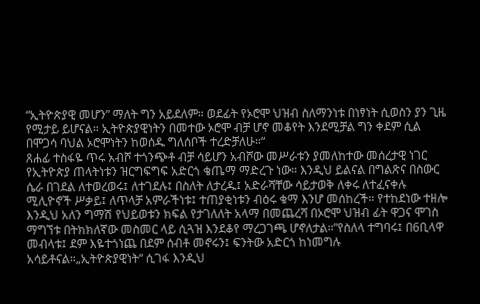“ኢትዮጵያዊ መሆን” ማለት ግን አይደለም። ወደፊት የኦሮሞ ህዝብ ስለማንነቱ በነፃነት ሲወስን ያን ጊዜ የሚታይ ይሆናል። ኢትዮጵያዊነትን በመተው ኦሮሞ ብቻ ሆኖ መቆየት እንደሚቻል ግን ቀደም ሲል በሞጋሳ ባህል ኦሮሞነትን ከወሰዱ ግለሰቦች ተረድቻለሁ።“
ጸሐፊ ተስፋዬ ጥሩ አብሾ ተጎንጭቶ ብቻ ሳይሆን አብሾው መሥራቱን ያመለከተው መሰረታዊ ነገር የኢትዮጵያ ጠላትነቱን ዝርግፍግፍ አድርጎ ቄጤማ ማድረጉ ነው። እንዲህ ይልናል በግልጽና በስውር ሴራ በገደል ለተወረወሩ፤ ለተገደሉ፤ በስለት ለታረዱ፤ አድራሻቸው ሳይታወቅ ለቀሩ ለተፈናቀሉ ሚሊዮኖች ሥቃይ፤ ለጥላቻ አምራችነቱ፤ ተጠያቂነቱን ብዕሩ ቁማ እንሆ መሰከረች። የተከደነው ተዘሎ እንዲህ አለን ግማሽ የህይወቱን ክፍል የታገለለት አላማ በመጨረሻ በኦሮሞ ህዝብ ፊት ዋጋና ሞገስ ማግኘቱ በትክክለኛው መስመር ላይ ሲጓዝ እንደቆየ ማረጋገጫ ሆኖለታል።”የስለላ ተግባሩ፤ በ6ቢላዋ መብላቱ፤ ደም እዬተጎነጨ በደም ሰብቶ መኖሩን፤ ፍንትው አድርጎ ከነመግሉ አሳይቶናል።„ኢትዮጵያዊነት“ ሲገፋ እንዲህ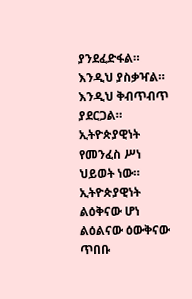ያንደፈድፋል። እንዲህ ያስቃዣል። እንዲህ ቅብጥብጥ ያደርጋል። ኢትዮጵያዊነት የመንፈስ ሥነ ህይወት ነው። ኢትዮጵያዊነት ልዕቅናው ሆነ ልዕልናው ዕውቅናው ጥበቡ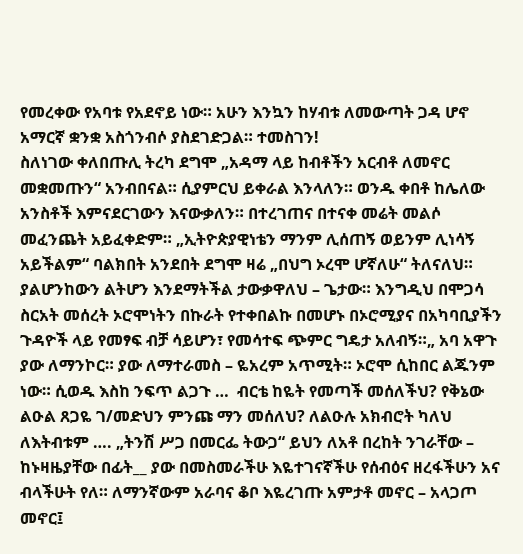የመረቀው የአባቱ የአደኖይ ነው። አሁን እንኳን ከሃብቱ ለመውጣት ጋዳ ሆኖ አማርኛ ቋንቋ አስጎንብሶ ያስደገድጋል። ተመስገን!
ስለነገው ቀለበጡሊ ትረካ ደግሞ „አዳማ ላይ ከብቶችን አርብቶ ለመኖር መቋመጡን“ አንብበናል። ሲያምርህ ይቀራል እንላለን። ወንዱ ቀበቶ ከሌለው አንስቶች እምናደርገውን እናውቃለን። በተረገጠና በተናቀ መሬት መልሶ መፈንጨት አይፈቀድም። „ኢትዮጵያዊነቴን ማንም ሊሰጠኝ ወይንም ሊነሳኝ አይችልም“ ባልክበት አንደበት ደግሞ ዛሬ „በህግ ኦረሞ ሆኛለሁ“ ትለናለህ። ያልሆንከውን ልትሆን እንደማትችል ታውቃዋለህ – ጌታው። እንግዲህ በሞጋሳ ስርአት መሰረት ኦሮሞነትን በኩራት የተቀበልኩ በመሆኑ በኦሮሚያና በአካባቢያችን ጉዳዮች ላይ የመፃፍ ብቻ ሳይሆን፣ የመሳተፍ ጭምር ግዴታ አለብኝ።„ አባ አዋጉ ያው ለማንኮር። ያው ለማተራመስ – ዬአረም አጥሚት። ኦሮሞ ሲከበር ልጁንም ነው። ሲወዱ እስከ ንፍጥ ልጋጉ …  ብርቴ ከዬት የመጣች መሰለችህ? የቅኔው ልዑል ጸጋዬ ገ/መድህን ምንጩ ማን መሰለህ? ለልዑሉ አክብሮት ካለህ ለእትብቱም …. „ትንሽ ሥጋ በመርፌ ትውጋ“ ይህን ለአቶ በረከት ንገራቸው – ከኑዛዜያቸው በፊት__ ያው በመስመራችሁ እዬተገናኛችሁ የሰብዕና ዘረፋችሁን አና ብላችሁት የለ። ለማንኛውም አራባና ቆቦ እዬረገጡ አምታቶ መኖር – አላጋጦ መኖር፤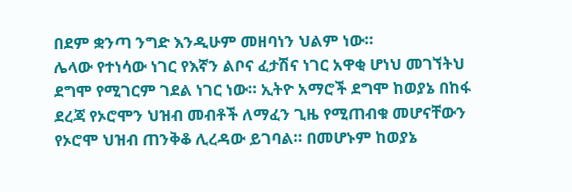በደም ቋንጣ ንግድ እንዲሁም መዘባነን ህልም ነው።
ሌላው የተነሳው ነገር የእኛን ልቦና ፈታሽና ነገር አዋቂ ሆነህ መገኘትህ ደግሞ የሚገርም ገደል ነገር ነው። ኢትዮ አማሮች ደግሞ ከወያኔ በከፋ ደረጃ የኦሮሞን ህዝብ መብቶች ለማፈን ጊዜ የሚጠብቁ መሆናቸውን የኦሮሞ ህዝብ ጠንቅቆ ሊረዳው ይገባል። በመሆኑም ከወያኔ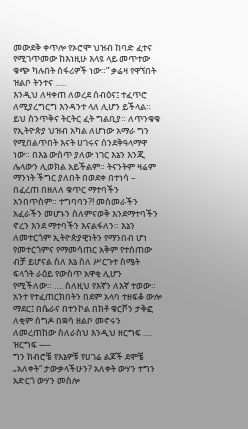መውደቅ ቀጥሎ የኦሮሞ ህዝብ ከባድ ፈተና የሚገጥመው ከእነዚሁ እላዩ ላይ መጥተው ቁጭ ካሉበት ሰፋሪዎች ነው።” ቃሬዛ የዋኘበት ዝልቦ ትንተና …..
እንዲህ ለዛቀጠ ለወረደ ሰብዕና፤ ተፈጥሮ ለሚያረግርግ እንዳንተ ላለ ሊሆን ይችላል። ይህ ስንጥቅና ትርትር ፈት ግልቢያ። ለጥንቁቁ የኢትዮጵያ ህዝብ አካል ለሆነው አማራ ግን የሚበልጥበት እናት ሀገሩና ሰንደቅዓላማዋ ነው። በእኔ ውስጥ ያለው ነገር እኔን እንጂ ሌላውን ሊወክል አይችልም። ትናንትም ዛሬም ማንነት ችግር ያለበት በወደቀ በተነሳ – በፈረጠ በዘለለ ቁጥር ማተባችን አንበጥስም። ተግባባን?! መስመራችን አፈራችን መሆኑን ስለምናወቅ እንደማተባችን ኖረን እንደ ማተባችን እናልፋለን። እኔን ለመተርጎም ኢትዮጵያዊነትን የማንበብ ሆነ የመተርጎምና የማመሳጠር አቅም የተሰጠው ብቻ ይሆናል ስለ እኔ ስለ ሥርጉተ ስሜት ፍላጎት ራዕይ የውስጥ አዋቂ ሊሆን የሚችለው። …. ስለዚህ የእኛን ለእኛ ተወው። አንተ የተፈጠርክበትን በደም አላባ ተዘፍቆ ውሎ ማደር፤ በሴራና በተንኮል በክቶ ቁርሾን ታቅፎ ለቂም ሰግዶ በቋሳ ዘልቦ መኖሩን ለመረጠከው ስለራስህ እንዲህ ዘርግፍ …. ዝርግፍ —-
ግን ክብሮቼ የእኔዎቹ የሀገሬ ልጆች ደሞቼ „አለቀት“ ታውቃላችሁን? አለቀት ውሃን ተግን አድርጎ ውሃን መስሎ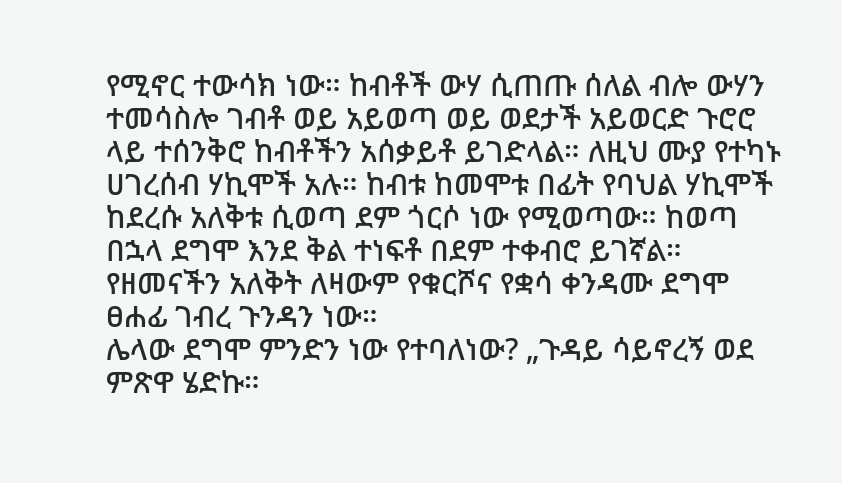የሚኖር ተውሳክ ነው። ከብቶች ውሃ ሲጠጡ ሰለል ብሎ ውሃን ተመሳስሎ ገብቶ ወይ አይወጣ ወይ ወደታች አይወርድ ጉሮሮ ላይ ተሰንቅሮ ከብቶችን አሰቃይቶ ይገድላል። ለዚህ ሙያ የተካኑ ሀገረሰብ ሃኪሞች አሉ። ከብቱ ከመሞቱ በፊት የባህል ሃኪሞች ከደረሱ አለቅቱ ሲወጣ ደም ጎርሶ ነው የሚወጣው። ከወጣ በኋላ ደግሞ እንደ ቅል ተነፍቶ በደም ተቀብሮ ይገኛል። የዘመናችን አለቅት ለዛውም የቁርሾና የቋሳ ቀንዳሙ ደግሞ ፀሐፊ ገብረ ጉንዳን ነው።
ሌላው ደግሞ ምንድን ነው የተባለነው? „ጉዳይ ሳይኖረኝ ወደ ምጽዋ ሄድኩ።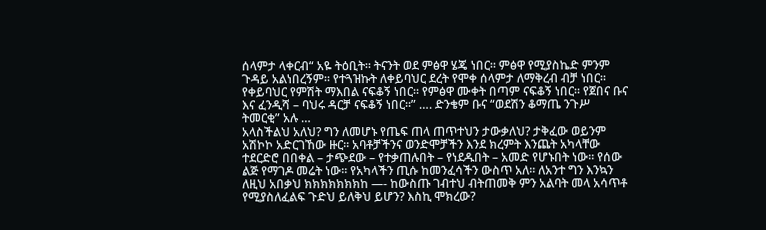ሰላምታ ላቀርብ“ አዬ ትዕቢት። ትናንት ወደ ምፅዋ ሄጄ ነበር። ምፅዋ የሚያስኬድ ምንም ጉዳይ አልነበረኝም። የተጓዝኩት ለቀይባህር ደረት የሞቀ ሰላምታ ለማቅረብ ብቻ ነበር። የቀይባህር የምሽት ማእበል ናፍቆኝ ነበር። የምፅዋ ሙቀት በጣም ናፍቆኝ ነበር። የጀበና ቡና እና ፈንዲሻ – ባህሩ ዳርቻ ናፍቆኝ ነበር።” …. ድንቄም ቡና “ወደሽን ቆማጤ ንጉሥ ትመርቂ” አሉ …
አላስችልህ አለህ? ግን ለመሆኑ የጤፍ ጠላ ጠጥተህን ታውቃለህ? ታቅፈው ወይንም አሽኮኮ አድርገኸው ዙር። አባቶቻችንና ወንድሞቻችን እንደ ክረምት እንጨት አካላቸው ተደርድሮ በበቀል – ታጭደው – የተቃጠሉበት – የነደዱበት – አመድ የሆኑበት ነው። የሰው ልጅ የማገዶ መሬት ነው። የአካላችን ጢሱ ከመንፈሳችን ውስጥ አለ። ለአንተ ግን እንኳን ለዚህ አበቃህ ክክክክክክክከ —- ከውስጡ ገብተህ ብትጠመቅ ምን አልባት መላ አሳጥቶ የሚያስለፈልፍ ጉድህ ይለቅህ ይሆን? እስኪ ሞክረው?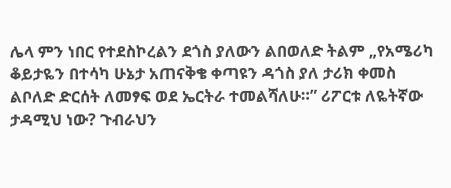ሌላ ምን ነበር የተደስኮረልን ደጎስ ያለውን ልበወለድ ትልም „የአሜሪካ ቆይታዬን በተሳካ ሁኔታ አጠናቅቄ ቀጣዩን ዳጎስ ያለ ታሪክ ቀመስ ልቦለድ ድርሰት ለመፃፍ ወደ ኤርትራ ተመልሻለሁ።” ሪፖርቱ ለዬትኛው ታዳሚህ ነው? ጉብራህን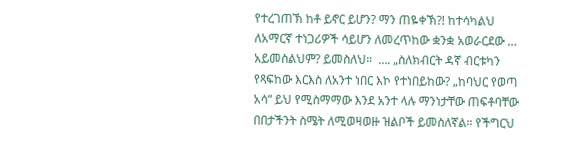የተረገጠኽ ከቶ ይኖር ይሆን? ማን ጠዬቀኽ?! ከተሳካልህ ለአማርኛ ተነጋሪዎች ሳይሆን ለመረጥከው ቋንቋ አወራርደው … አይመስልህም? ይመስለህ።  …. „ስለክብርት ዳኛ ብርቱካን የጻፍከው እርእስ ለአንተ ነበር እኮ የተነበይከው? „ከባህር የወጣ አሳ“ ይህ የሚስማማው እንደ አንተ ላሉ ማንነታቸው ጠፍቶባቸው በበታችንት ስሜት ለሚወዛወዙ ዝልቦች ይመስለኛል። የችግርህ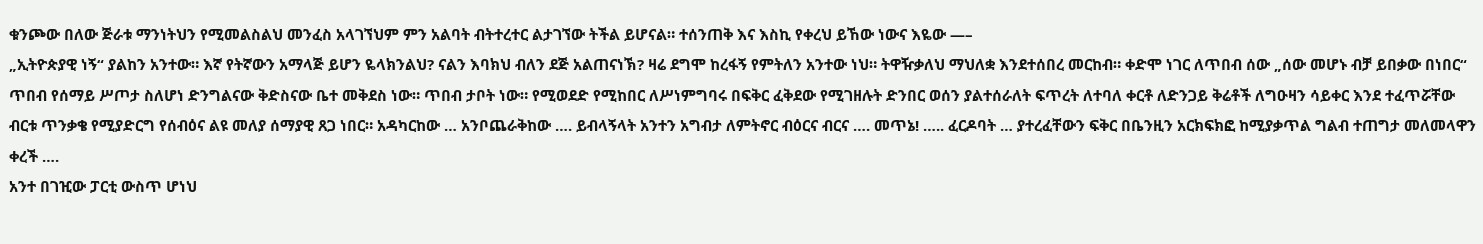ቁንጮው በለው ጅራቱ ማንነትህን የሚመልስልህ መንፈስ አላገኘህም ምን አልባት ብትተረተር ልታገኘው ትችል ይሆናል። ተሰንጠቅ እና እስኪ የቀረህ ይኸው ነውና እዬው —–
„ኢትዮጵያዊ ነኝ“ ያልከን አንተው። እኛ የትኛውን አማላጅ ይሆን ዬላክንልህ? ናልን እባክህ ብለን ደጅ አልጠናነኽ? ዛሬ ደግሞ ከረፋኝ የምትለን አንተው ነህ። ትዋዥቃለህ ማህለቋ እንደተሰበረ መርከብ። ቀድሞ ነገር ለጥበብ ሰው „ሰው መሆኑ ብቻ ይበቃው በነበር“ ጥበብ የሰማይ ሥጦታ ስለሆነ ድንግልናው ቅድስናው ቤተ መቅደስ ነው። ጥበብ ታቦት ነው። የሚወደድ የሚከበር ለሥነምግባሩ በፍቅር ፈቅደው የሚገዘሉት ድንበር ወሰን ያልተሰራለት ፍጥረት ለተባለ ቀርቶ ለድንጋይ ቅሬቶች ለግዑዛን ሳይቀር እንደ ተፈጥሯቸው ብርቱ ጥንቃቄ የሚያድርግ የሰብዕና ልዩ መለያ ሰማያዊ ጸጋ ነበር። አዳካርከው … አንቦጨራቅከው …. ይብላኝላት አንተን አግብታ ለምትኖር ብዕርና ብርና …. መጥኔ! ….. ፈርዶባት … ያተረፈቸውን ፍቅር በቤንዚን አርክፍክፎ ከሚያቃጥል ግልብ ተጠግታ መለመላዋን ቀረች ….
አንተ በገዢው ፓርቲ ውስጥ ሆነህ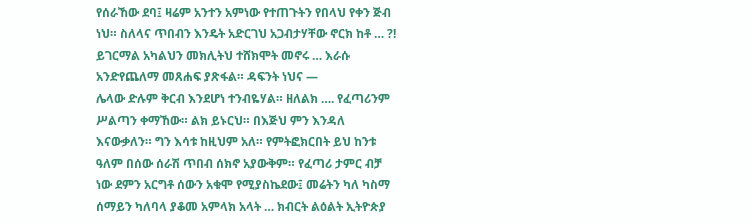የሰራኸው ደባ፤ ዛሬም አንተን አምነው የተጠጉትን የበላህ የቀን ጅብ ነህ። ስለላና ጥበብን እንዴት አድርገህ አጋብታሃቸው ኖርክ ከቶ … ?! ይገርማል አካልህን መክሊትህ ተሸክሞት መኖሩ … እራሱ አንድየጨለማ መጸሐፍ ያጽፋል። ዳፍንት ነህና —
ሌላው ድሉም ቅርብ እንደሆነ ተንብዬሃል። ዘለልክ …. የፈጣሪንም ሥልጣን ቀማኸው። ልክ ይኑርህ። በእጅህ ምን እንዳለ እናውቃለን። ግን እሳቱ ከዚህም አለ። የምትፎክርበት ይህ ከንቱ ዓለም በሰው ሰራሽ ጥበብ ሰክኖ አያውቅም። የፈጣሪ ታምር ብቻ ነው ደምን አርግቶ ሰውን አቁሞ የሚያስኬደው፤ መሬትን ካለ ካስማ ሰማይን ካለባላ ያቆመ አምላክ አላት … ክብርት ልዕልት ኢትዮጵያ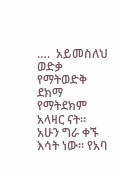….  አይመስለህ ወድቃ የማትወድቅ ደክማ የማትደክም አላዛር ናት።
አሁን ግራ ቀኙ እሳት ነው። የአባ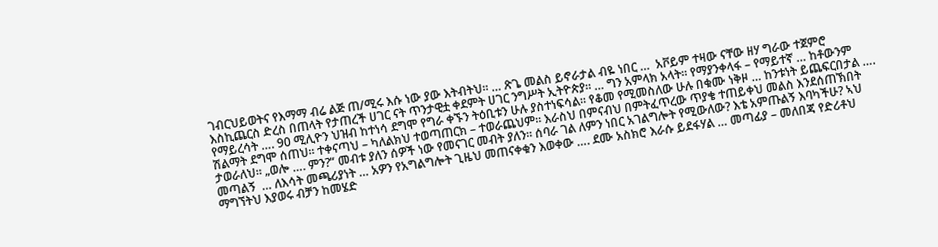ገብርህይወትና የእማማ ብሬ ልጅ ጠ/ሚሩ እሱ ነው ያው እትብትህ። … ጽጌ መልስ ይኖራታል ብዬ ነበር …  አቮይም ተዛው ናቸው ዘሃ ግራው ተጀምሮ እስኪጨርስ ድረስ በጠላት የታጠረች ሀገር ናት ጥንታዊቷ ቀደምት ሀገር ንግሥት ኢትዮጵያ። … ግን አምላክ አላት። የማያንቀላፋ – የማይተኛ … ከቶውንም የማይረሳት …. 90 ሚሊዮን ህዝብ ከተነሳ ደግሞ የግራ ቀኙን ትዕቢቱን ሁሉ ያስተነፍሳል። የቆመ የሚመስለው ሁሉ በቁሙ ነቅዞ … ከንቱነት ይጨፍርበታል ….
ሽልማት ደግሞ ሰጠህ። ተቀናጣህ – ካለልክህ ተወጣጠርክ – ተወራጨህም። እራስህ በምናብህ በምትፈጥረው ጥያቄ ተጠይቀህ መልስ እንደሰጠኽበት ታወራለህ። „ወሎ …. ምን?“ መብቱ ያለን ሰዎች ነው የመናገር መብት ያለን። ሰባራ ገል ለምን ነበር አገልግሎት የሚውለው? እቴ አምጡልኝ እባካችሁ? ኣህ መጣልኝ  … ለእሳት መጫሪያነት … አዎን የአግልግሎት ጊዜህ መጠናቀቁን እወቀው …. ደሙ አስክሮ እራሱ ይደፋሃል … መጣፊያ – መለበጃ የድሪቶህ ማግኘትህ እያወሩ ብቻን ከመሄድ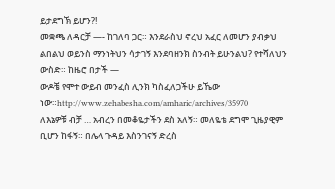ይታደግኽ ይሆን?!
መቋጫ ለዳርቻ —- ከገለባ ጋር። እንደራስህ ኖረህ አፈር ለመሆን ያብቃህ ልበልህ ወይንስ ማንነትህን ሳታገኝ እንደባዘንክ ስንብት ይሁንልህ? የተሻለህን ውስድ። ከዜሮ በታች —
ውዶቼ የሞተ ውይብ መንፈስ ሊንክ ካስፈለጋችሁ ይኼው ነው።http://www.zehabesha.com/amharic/archives/35970
ለእኔዎቹ ብቻ … አብረን በመቆዬታችን ደስ አለኝ። መለዬቴ ደግሞ ጊዜያዊም ቢሆን ከፋኝ። በሌላ ጉዳይ እስንገናኝ ድረስ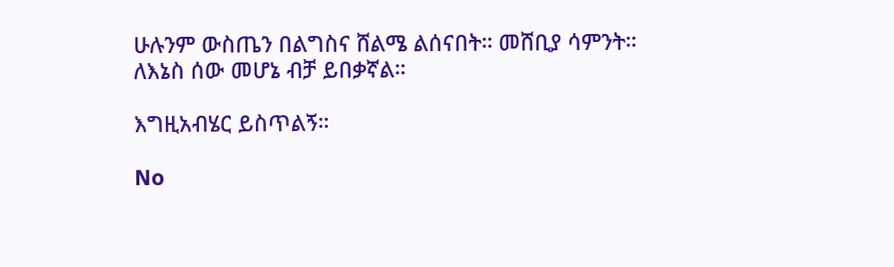ሁሉንም ውስጤን በልግስና ሸልሜ ልሰናበት። መሸቢያ ሳምንት።
ለእኔስ ሰው መሆኔ ብቻ ይበቃኛል።

እግዚአብሄር ይስጥልኝ።

No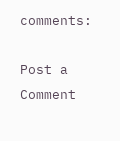comments:

Post a Comment